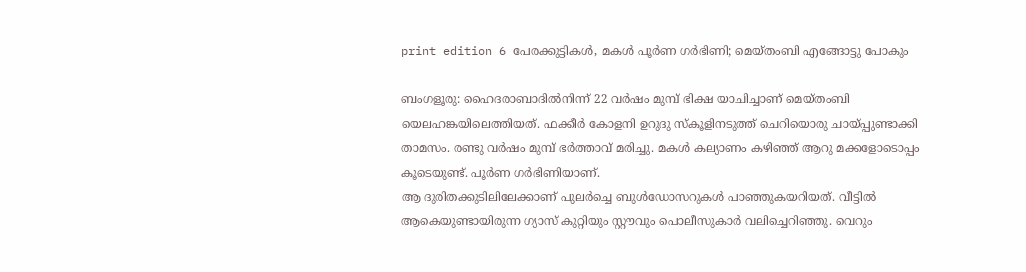print edition 6 പേരക്കുട്ടികൾ, മകൾ പൂർണ ഗർഭിണി; മെയ്തംബി എങ്ങോട്ടു പോകും

ബംഗളൂരു: ഹൈദരാബാദിൽനിന്ന് 22 വർഷം മുമ്പ് ഭിക്ഷ യാചിച്ചാണ് മെയ്തംബി യെലഹങ്കയിലെത്തിയത്. ഫക്കീർ കോളനി ഉറുദു സ്കൂളിനടുത്ത് ചെറിയൊരു ചായ്പ്പുണ്ടാക്കി താമസം. രണ്ടു വർഷം മുമ്പ് ഭർത്താവ് മരിച്ചു. മകൾ കല്യാണം കഴിഞ്ഞ് ആറു മക്കളോടൊപ്പം കൂടെയുണ്ട്. പൂർണ ഗർഭിണിയാണ്.
ആ ദുരിതക്കുടിലിലേക്കാണ് പുലർച്ചെ ബുൾഡോസറുകൾ പാഞ്ഞുകയറിയത്. വീട്ടിൽ ആകെയുണ്ടായിരുന്ന ഗ്യാസ് കുറ്റിയും സ്റ്റൗവും പൊലീസുകാർ വലിച്ചെറിഞ്ഞു. വെറും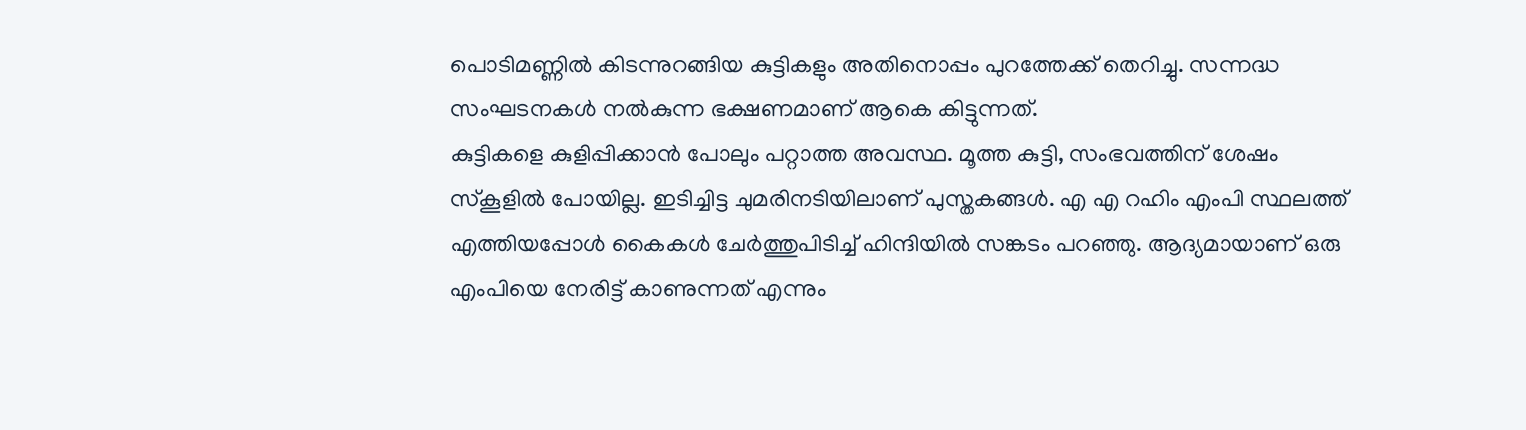പൊടിമണ്ണിൽ കിടന്നുറങ്ങിയ കുട്ടികളും അതിനൊപ്പം പുറത്തേക്ക് തെറിച്ചു. സന്നദ്ധ സംഘടനകൾ നൽകുന്ന ഭക്ഷണമാണ് ആകെ കിട്ടുന്നത്.
കുട്ടികളെ കുളിപ്പിക്കാൻ പോലും പറ്റാത്ത അവസ്ഥ. മൂത്ത കുട്ടി, സംഭവത്തിന് ശേഷം സ്കൂളിൽ പോയില്ല. ഇടിച്ചിട്ട ചുമരിനടിയിലാണ് പുസ്തകങ്ങൾ. എ എ റഹിം എംപി സ്ഥലത്ത് എത്തിയപ്പോൾ കൈകൾ ചേർത്തുപിടിച്ച് ഹിന്ദിയിൽ സങ്കടം പറഞ്ഞു. ആദ്യമായാണ് ഒരു എംപിയെ നേരിട്ട് കാണുന്നത് എന്നും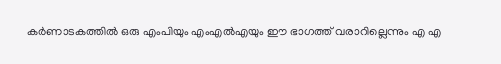കർണാടകത്തിൽ ഒരു എംപിയും എംഎൽഎയും ഈ ഭാഗത്ത് വരാറില്ലെന്നും എ എ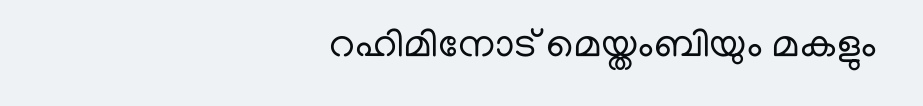റഹിമിനോട് മെയ്തംബിയും മകളും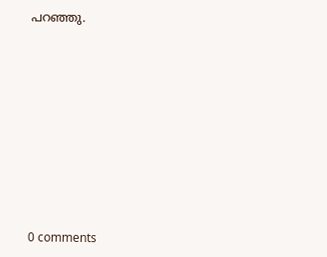പറഞ്ഞു.










0 comments